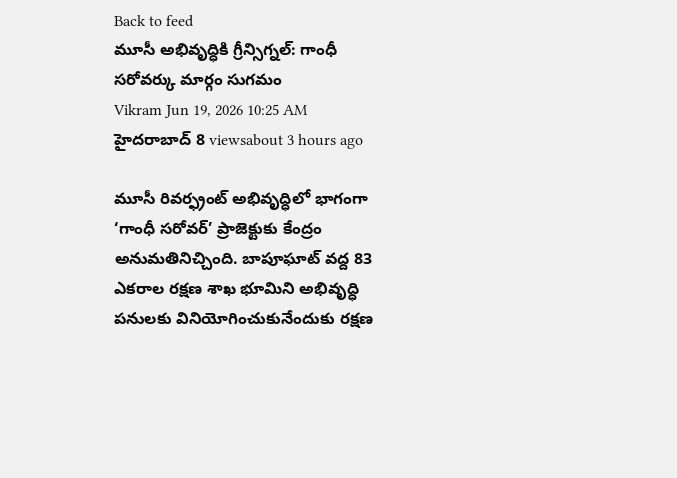Back to feed
మూసీ అభివృద్ధికి గ్రీన్సిగ్నల్: గాంధీ సరోవర్కు మార్గం సుగమం
Vikram Jun 19, 2026 10:25 AM హైదరాబాద్ 8 viewsabout 3 hours ago

మూసీ రివర్ఫ్రంట్ అభివృద్ధిలో భాగంగా ‘గాంధీ సరోవర్’ ప్రాజెక్టుకు కేంద్రం అనుమతినిచ్చింది. బాపూఘాట్ వద్ద 83 ఎకరాల రక్షణ శాఖ భూమిని అభివృద్ధి పనులకు వినియోగించుకునేందుకు రక్షణ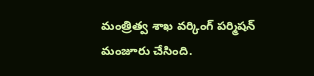మంత్రిత్వ శాఖ వర్కింగ్ పర్మిషన్ మంజూరు చేసింది.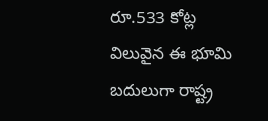రూ.533 కోట్ల విలువైన ఈ భూమి బదులుగా రాష్ట్ర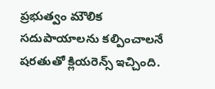ప్రభుత్వం మౌలిక సదుపాయాలను కల్పించాలనే షరతుతో క్లియరెన్స్ ఇచ్చింది.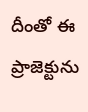దీంతో ఈ ప్రాజెక్టును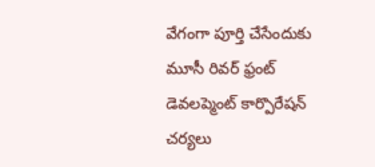వేగంగా పూర్తి చేసేందుకు మూసీ రివర్ ఫ్రంట్ డెవలప్మెంట్ కార్పొరేషన్ చర్యలు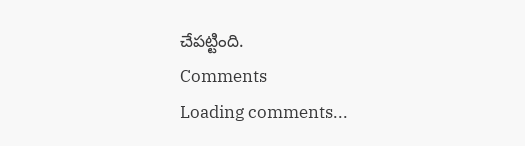చేపట్టింది.
Comments
Loading comments...